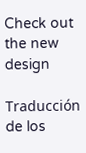Check out the new design

Traducción de los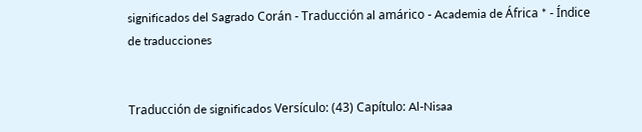significados del Sagrado Corán - Traducción al amárico - Academia de África * - Índice de traducciones


Traducción de significados Versículo: (43) Capítulo: Al-Nisaa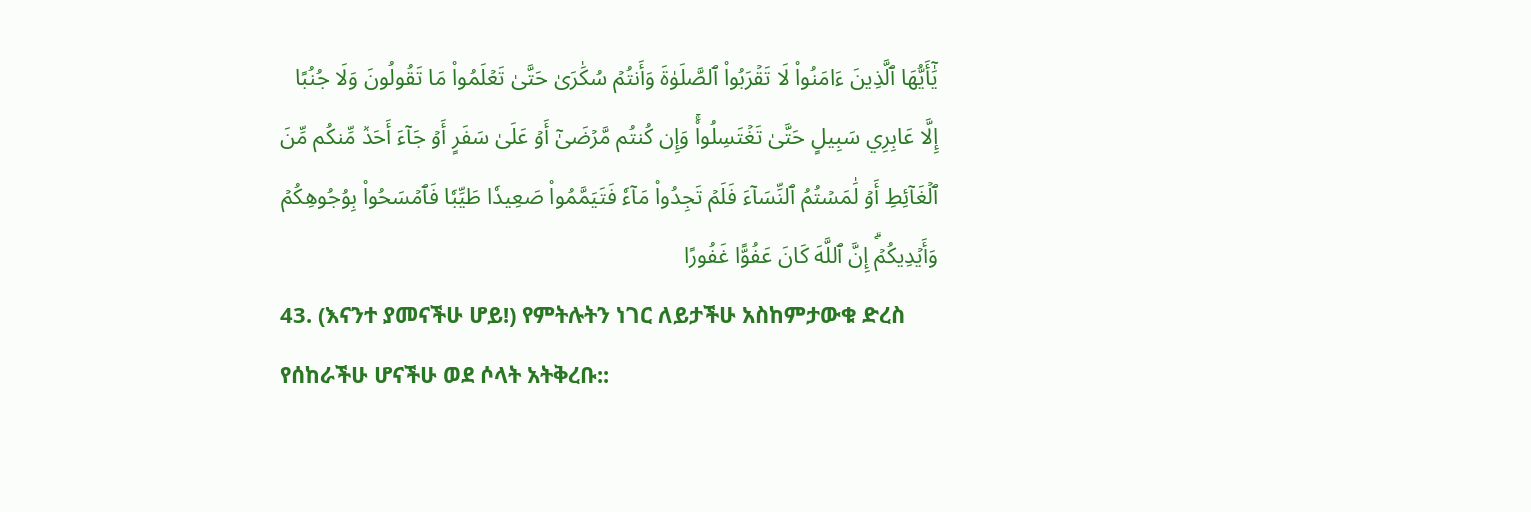يَٰٓأَيُّهَا ٱلَّذِينَ ءَامَنُواْ لَا تَقۡرَبُواْ ٱلصَّلَوٰةَ وَأَنتُمۡ سُكَٰرَىٰ حَتَّىٰ تَعۡلَمُواْ مَا تَقُولُونَ وَلَا جُنُبًا إِلَّا عَابِرِي سَبِيلٍ حَتَّىٰ تَغۡتَسِلُواْۚ وَإِن كُنتُم مَّرۡضَىٰٓ أَوۡ عَلَىٰ سَفَرٍ أَوۡ جَآءَ أَحَدٞ مِّنكُم مِّنَ ٱلۡغَآئِطِ أَوۡ لَٰمَسۡتُمُ ٱلنِّسَآءَ فَلَمۡ تَجِدُواْ مَآءٗ فَتَيَمَّمُواْ صَعِيدٗا طَيِّبٗا فَٱمۡسَحُواْ بِوُجُوهِكُمۡ وَأَيۡدِيكُمۡۗ إِنَّ ٱللَّهَ كَانَ عَفُوًّا غَفُورًا
43. (እናንተ ያመናችሁ ሆይ!) የምትሉትን ነገር ለይታችሁ አስከምታውቁ ድረስ የሰከራችሁ ሆናችሁ ወደ ሶላት አትቅረቡ::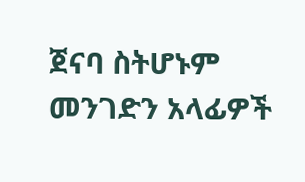ጀናባ ስትሆኑም መንገድን አላፊዎች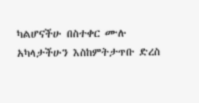ካልሆናችሁ በስተቀር ሙሉ አካላታችሁን እስከምትታጥቡ ድረስ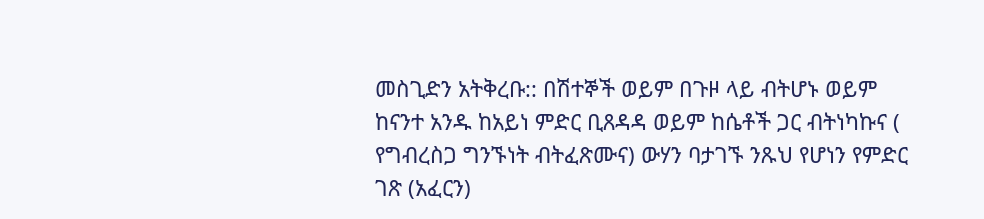መስጊድን አትቅረቡ:: በሽተኞች ወይም በጉዞ ላይ ብትሆኑ ወይም ከናንተ አንዱ ከአይነ ምድር ቢጸዳዳ ወይም ከሴቶች ጋር ብትነካኩና ( የግብረስጋ ግንኙነት ብትፈጽሙና) ውሃን ባታገኙ ንጹህ የሆነን የምድር ገጽ (አፈርን)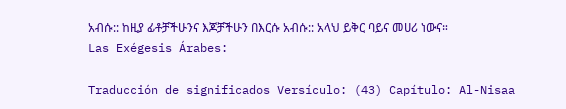አብሱ:: ከዚያ ፊቶቻችሁንና እጆቻችሁን በእርሱ አብሱ:: አላህ ይቅር ባይና መሀሪ ነውና።
Las Exégesis Árabes:

Traducción de significados Versículo: (43) Capítulo: Al-Nisaa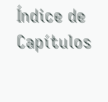Índice de Capítulos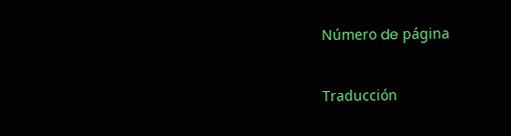Número de página

Traducción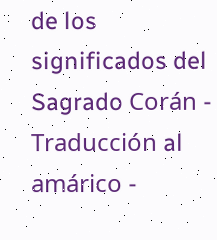de los significados del Sagrado Corán - Traducción al amárico -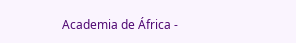Academia de África -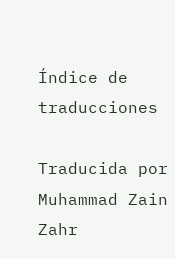Índice de traducciones

Traducida por Muhammad Zain Zahr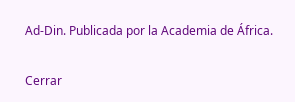Ad-Din. Publicada por la Academia de África.

Cerrar